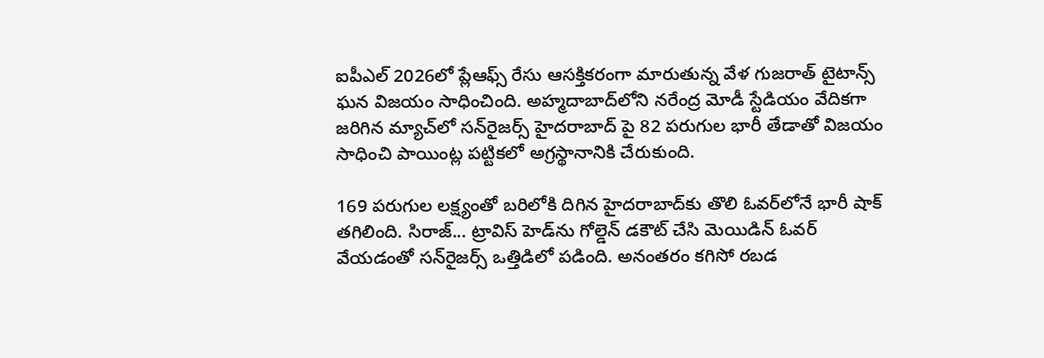ఐపీఎల్ 2026లో ప్లేఆఫ్స్ రేసు ఆసక్తికరంగా మారుతున్న వేళ గుజరాత్ టైటాన్స్ ఘన విజయం సాధించింది. అహ్మదాబాద్‌లోని నరేంద్ర మోడీ స్టేడియం వేదికగా జరిగిన మ్యాచ్‌లో సన్‌రైజర్స్ హైదరాబాద్ పై 82 పరుగుల భారీ తేడాతో విజయం సాధించి పాయింట్ల పట్టికలో అగ్రస్థానానికి చేరుకుంది.

169 పరుగుల లక్ష్యంతో బరిలోకి దిగిన హైదరాబాద్‌కు తొలి ఓవర్‌లోనే భారీ షాక్ తగిలింది. సిరాజ్... ట్రావిస్ హెడ్‌ను గోల్డెన్ డకౌట్ చేసి మెయిడిన్ ఓవర్ వేయడంతో సన్‌రైజర్స్ ఒత్తిడిలో పడింది. అనంతరం కగిసో రబడ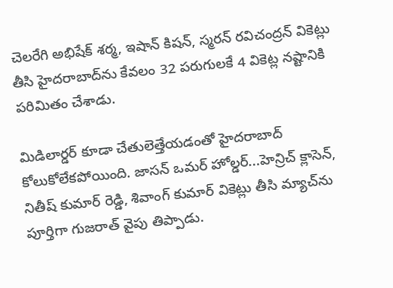చెలరేగి అభిషేక్ శర్మ, ఇషాన్ కిషన్, స్మరన్ రవిచంద్రన్ వికెట్లు తీసి హైదరాబాద్‌ను కేవలం 32 పరుగులకే 4 వికెట్ల నష్టానికి పరిమితం చేశాడు.

మిడిలార్డర్ కూడా చేతులెత్తేయడంతో హైదరాబాద్ కోలుకోలేకపోయింది. జాసన్ ఒమర్ హోల్డర్...హెన్రిచ్ క్లాసెన్, నితీష్ కుమార్ రెడ్డి, శివాంగ్ కుమార్ వికెట్లు తీసి మ్యాచ్‌ను పూర్తిగా గుజరాత్ వైపు తిప్పాడు.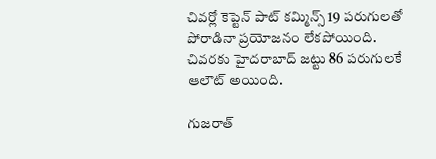చివర్లో కెప్టెన్ పాట్ కమ్మిన్స్ 19 పరుగులతో పోరాడినా ప్రయోజనం లేకపోయింది. చివరకు హైదరాబాద్ జట్టు 86 పరుగులకే ఆలౌట్ అయింది.

గుజరాత్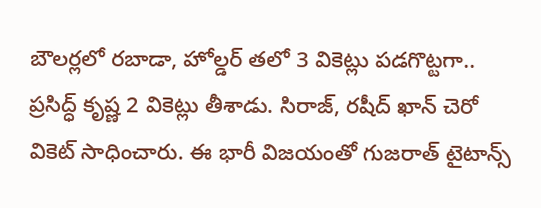బౌలర్లలో రబాడా, హోల్డర్ తలో 3 వికెట్లు పడగొట్టగా.. ప్రసిద్ధ్ కృష్ణ 2 వికెట్లు తీశాడు. సిరాజ్, రషీద్ ఖాన్ చెరో వికెట్ సాధించారు. ఈ భారీ విజయంతో గుజరాత్ టైటాన్స్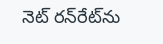నెట్ రన్‌రేట్‌ను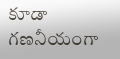కూడా గణనీయంగా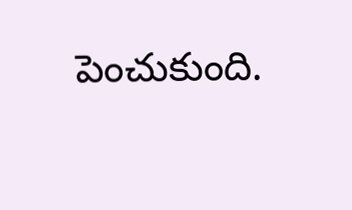పెంచుకుంది.